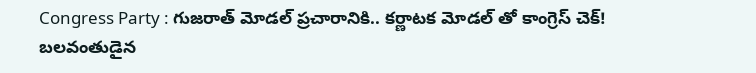Congress Party : గుజరాత్ మోడల్ ప్రచారానికి.. కర్ణాటక మోడల్ తో కాంగ్రెస్ చెక్!
బలవంతుడైన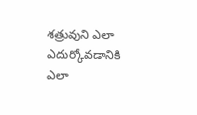శత్రువుని ఎలా ఎదుర్కోవడానికి ఎలా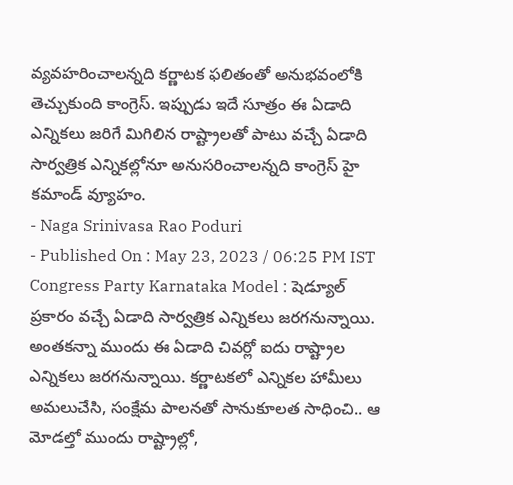వ్యవహరించాలన్నది కర్ణాటక ఫలితంతో అనుభవంలోకి తెచ్చుకుంది కాంగ్రెస్. ఇప్పుడు ఇదే సూత్రం ఈ ఏడాది ఎన్నికలు జరిగే మిగిలిన రాష్ట్రాలతో పాటు వచ్చే ఏడాది సార్వత్రిక ఎన్నికల్లోనూ అనుసరించాలన్నది కాంగ్రెస్ హై కమాండ్ వ్యూహం.
- Naga Srinivasa Rao Poduri
- Published On : May 23, 2023 / 06:25 PM IST
Congress Party Karnataka Model : షెడ్యూల్ ప్రకారం వచ్చే ఏడాది సార్వత్రిక ఎన్నికలు జరగనున్నాయి. అంతకన్నా ముందు ఈ ఏడాది చివర్లో ఐదు రాష్ట్రాల ఎన్నికలు జరగనున్నాయి. కర్ణాటకలో ఎన్నికల హామీలు అమలుచేసి, సంక్షేమ పాలనతో సానుకూలత సాధించి.. ఆ మోడల్తో ముందు రాష్ట్రాల్లో,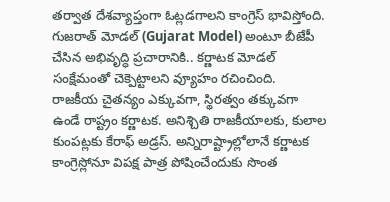తర్వాత దేశవ్యాప్తంగా ఓట్లడగాలని కాంగ్రెస్ భావిస్తోంది. గుజరాత్ మోడల్ (Gujarat Model) అంటూ బీజేపీ చేసిన అభివృద్ధి ప్రచారానికి.. కర్ణాటక మోడల్ సంక్షేమంతో చెక్పెట్టాలని వ్యూహం రచించింది.
రాజకీయ చైతన్యం ఎక్కువగా, స్థిరత్వం తక్కువగా ఉండే రాష్ట్రం కర్ణాటక. అనిశ్చితి రాజకీయాలకు, కులాల కుంపట్లకు కేరాఫ్ అడ్రస్. అన్నిరాష్ట్రాల్లోలానే కర్ణాటక కాంగ్రెస్లోనూ విపక్ష పాత్ర పోషించేందుకు సొంత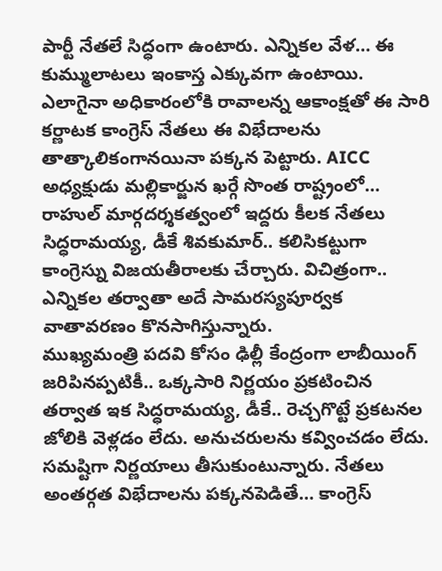పార్టీ నేతలే సిద్ధంగా ఉంటారు. ఎన్నికల వేళ… ఈ కుమ్ములాటలు ఇంకాస్త ఎక్కువగా ఉంటాయి. ఎలాగైనా అధికారంలోకి రావాలన్న ఆకాంక్షతో ఈ సారి కర్ణాటక కాంగ్రెస్ నేతలు ఈ విభేదాలను తాత్కాలికంగానయినా పక్కన పెట్టారు. AICC అధ్యక్షుడు మల్లికార్జున ఖర్గే సొంత రాష్ట్రంలో… రాహుల్ మార్గదర్శకత్వంలో ఇద్దరు కీలక నేతలు సిద్ధరామయ్య, డీకే శివకుమార్.. కలిసికట్టుగా కాంగ్రెస్ను విజయతీరాలకు చేర్చారు. విచిత్రంగా.. ఎన్నికల తర్వాతా అదే సామరస్యపూర్వక వాతావరణం కొనసాగిస్తున్నారు.
ముఖ్యమంత్రి పదవి కోసం ఢిల్లీ కేంద్రంగా లాబీయింగ్ జరిపినప్పటికీ.. ఒక్కసారి నిర్ణయం ప్రకటించిన తర్వాత ఇక సిద్ధరామయ్య, డీకే.. రెచ్చగొట్టే ప్రకటనల జోలికి వెళ్లడం లేదు. అనుచరులను కవ్వించడం లేదు. సమష్టిగా నిర్ణయాలు తీసుకుంటున్నారు. నేతలు అంతర్గత విభేదాలను పక్కనపెడితే… కాంగ్రెస్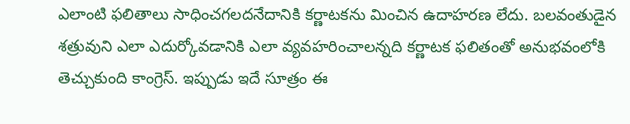ఎలాంటి ఫలితాలు సాధించగలదనేదానికి కర్ణాటకను మించిన ఉదాహరణ లేదు. బలవంతుడైన శత్రువుని ఎలా ఎదుర్కోవడానికి ఎలా వ్యవహరించాలన్నది కర్ణాటక ఫలితంతో అనుభవంలోకి తెచ్చుకుంది కాంగ్రెస్. ఇప్పుడు ఇదే సూత్రం ఈ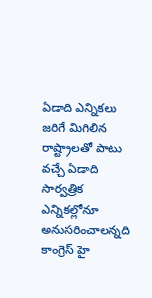ఏడాది ఎన్నికలు జరిగే మిగిలిన రాష్ట్రాలతో పాటు వచ్చే ఏడాది సార్వత్రిక ఎన్నికల్లోనూ అనుసరించాలన్నది కాంగ్రెస్ హై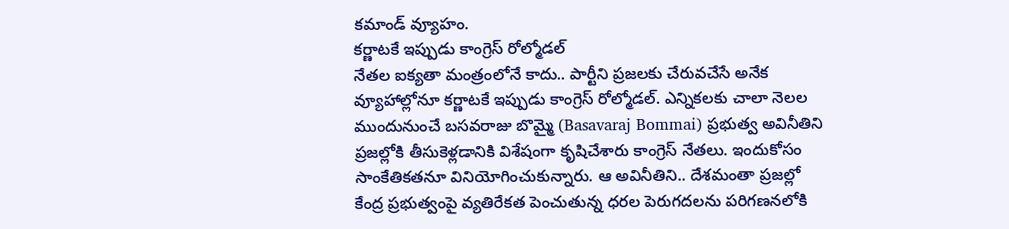కమాండ్ వ్యూహం.
కర్ణాటకే ఇప్పుడు కాంగ్రెస్ రోల్మోడల్
నేతల ఐక్యతా మంత్రంలోనే కాదు.. పార్టీని ప్రజలకు చేరువచేసే అనేక వ్యూహాల్లోనూ కర్ణాటకే ఇప్పుడు కాంగ్రెస్ రోల్మోడల్. ఎన్నికలకు చాలా నెలల ముందునుంచే బసవరాజు బొమ్మై (Basavaraj Bommai) ప్రభుత్వ అవినీతిని ప్రజల్లోకి తీసుకెళ్లడానికి విశేషంగా కృషిచేశారు కాంగ్రెస్ నేతలు. ఇందుకోసం సాంకేతికతనూ వినియోగించుకున్నారు. ఆ అవినీతిని.. దేశమంతా ప్రజల్లో కేంద్ర ప్రభుత్వంపై వ్యతిరేకత పెంచుతున్న ధరల పెరుగదలను పరిగణనలోకి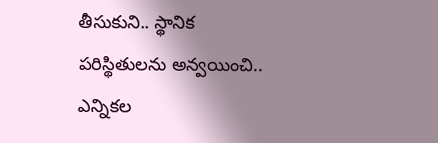తీసుకుని.. స్థానిక పరిస్థితులను అన్వయించి.. ఎన్నికల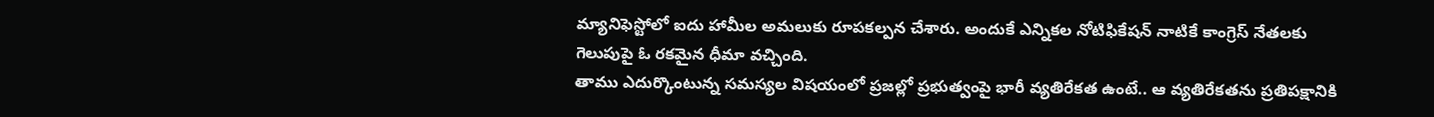మ్యానిఫెస్టోలో ఐదు హామీల అమలుకు రూపకల్పన చేశారు. అందుకే ఎన్నికల నోటిఫికేషన్ నాటికే కాంగ్రెస్ నేతలకు గెలుపుపై ఓ రకమైన ధీమా వచ్చింది.
తాము ఎదుర్కొంటున్న సమస్యల విషయంలో ప్రజల్లో ప్రభుత్వంపై భారీ వ్యతిరేకత ఉంటే.. ఆ వ్యతిరేకతను ప్రతిపక్షానికి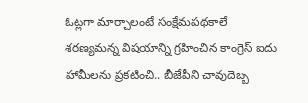ఓట్లగా మార్చాలంటే సంక్షేమపథకాలే శరణ్యమన్న విషయాన్ని గ్రహించిన కాంగ్రెస్ ఐదు హామీలను ప్రకటించి.. బీజేపీని చావుదెబ్బ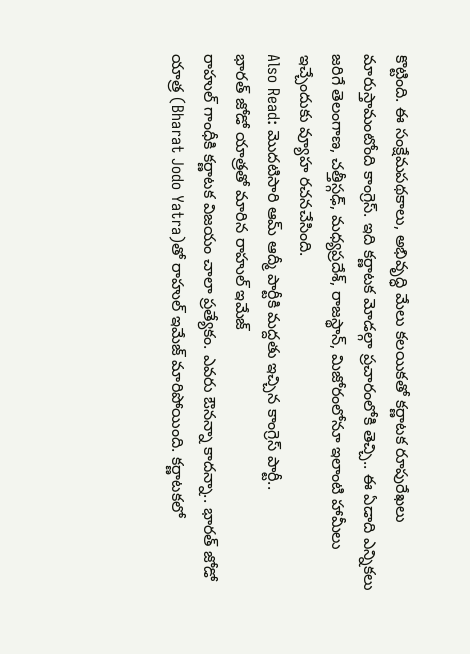కొట్టింది. ఈ సంక్షేమపథకాలు, అభివృద్ధి మేలు కలయికతో కర్ణాటక రూపురేఖలు మారుస్తామంటోంది కాంగ్రెస్. ఇది కర్ణాటక మోడల్గా ప్రచారంలోకి తెచ్చి.. ఈ ఏడాది ఎన్నికలు జరిగే తెలంగాణ, చత్తీస్గఢ్, మధ్యప్రదేశ్, రాజస్థాన్, మిజోరంలోనూ ఇలాంటి హామీలు ఇచ్చేందుకు వ్యూహ రచనచేసింది.
Also Read: మొదటిసారి ఆమ్ ఆద్మీ పార్టీకి మద్దతు ఇచ్చిన కాంగ్రెస్ పార్టీ..
భారత్ జోడో యాత్రతో మారిన రాహుల్ ఇమేజ్
రాహుల్ గాంధీకి కర్ణాటక విజయం చాలా ప్రత్యేకం. ఎవరు ఔనన్నా కాదన్నా.. భారత్ జోడో యాత్ర (Bharat Jodo Yatra)తో రాహుల్ ఇమేజ్ మారిపోయింది. కర్ణాటకలో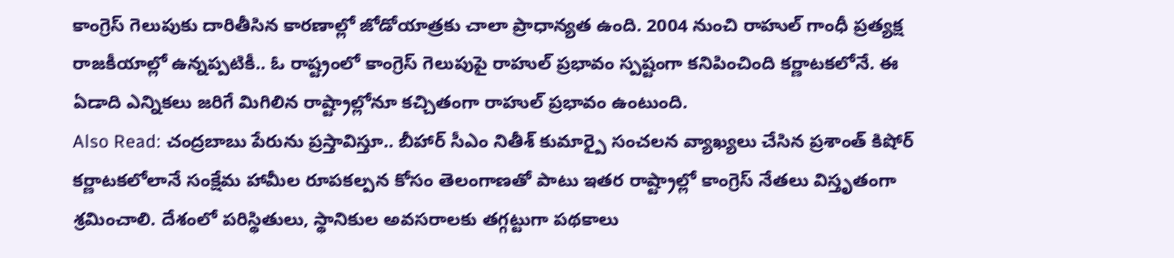కాంగ్రెస్ గెలుపుకు దారితీసిన కారణాల్లో జోడోయాత్రకు చాలా ప్రాధాన్యత ఉంది. 2004 నుంచి రాహుల్ గాంధీ ప్రత్యక్ష రాజకీయాల్లో ఉన్నప్పటికీ.. ఓ రాష్ట్రంలో కాంగ్రెస్ గెలుపుపై రాహుల్ ప్రభావం స్పష్టంగా కనిపించింది కర్ణాటకలోనే. ఈ ఏడాది ఎన్నికలు జరిగే మిగిలిన రాష్ట్రాల్లోనూ కచ్చితంగా రాహుల్ ప్రభావం ఉంటుంది.
Also Read: చంద్రబాబు పేరును ప్రస్తావిస్తూ.. బీహార్ సీఎం నితీశ్ కుమార్పై సంచలన వ్యాఖ్యలు చేసిన ప్రశాంత్ కిషోర్
కర్ణాటకలోలానే సంక్షేమ హామీల రూపకల్పన కోసం తెలంగాణతో పాటు ఇతర రాష్ట్రాల్లో కాంగ్రెస్ నేతలు విస్తృతంగా శ్రమించాలి. దేశంలో పరిస్థితులు, స్థానికుల అవసరాలకు తగ్గట్టుగా పథకాలు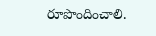రూపొందించాలి.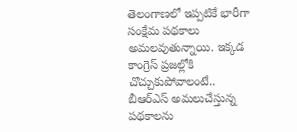తెలంగాణలో ఇప్పటికే భారీగా సంక్షేమ పథకాలు అమలవుతున్నాయి. ఇక్కడ కాంగ్రెస్ ప్రజల్లోకి చొచ్చుకుపోవాలంటే.. బీఆర్ఎస్ అమలుచేస్తున్న పథకాలను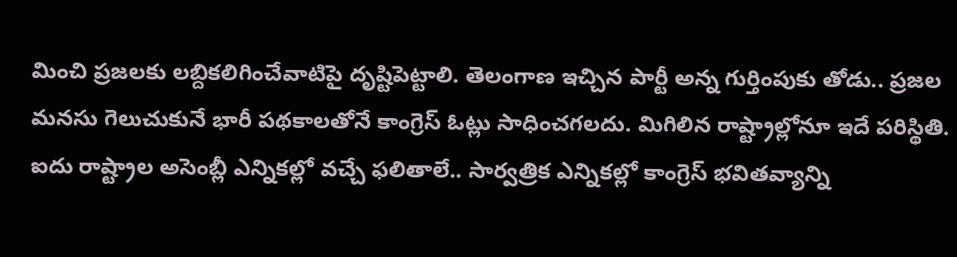మించి ప్రజలకు లబ్దికలిగించేవాటిపై దృష్టిపెట్టాలి. తెలంగాణ ఇచ్చిన పార్టీ అన్న గుర్తింపుకు తోడు.. ప్రజల మనసు గెలుచుకునే భారీ పథకాలతోనే కాంగ్రెస్ ఓట్లు సాధించగలదు. మిగిలిన రాష్ట్రాల్లోనూ ఇదే పరిస్థితి. ఐదు రాష్ట్రాల అసెంబ్లీ ఎన్నికల్లో వచ్చే ఫలితాలే.. సార్వత్రిక ఎన్నికల్లో కాంగ్రెస్ భవితవ్యాన్ని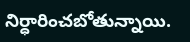నిర్ధారించబోతున్నాయి.